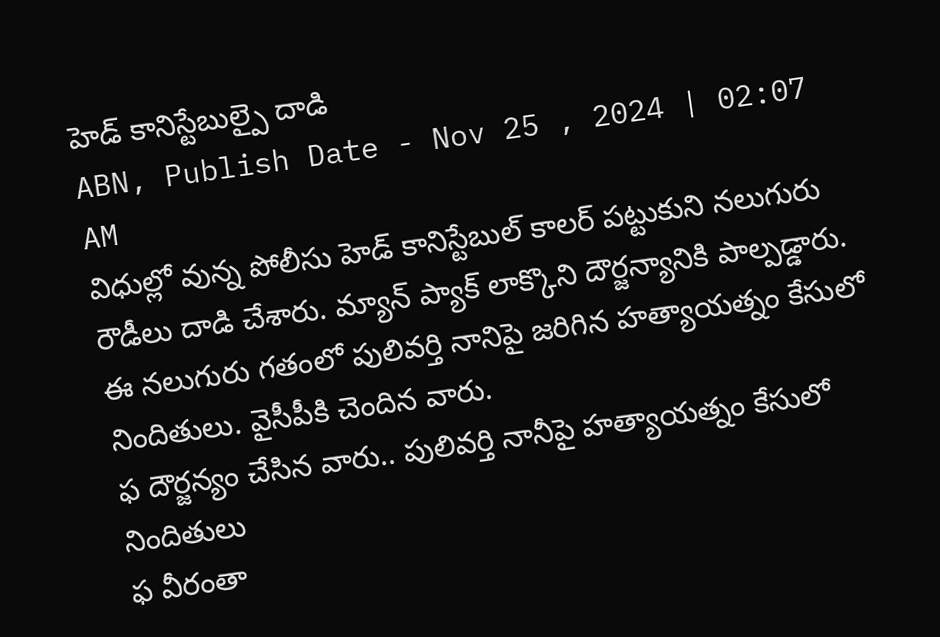హెడ్ కానిస్టేబుల్పై దాడి
ABN, Publish Date - Nov 25 , 2024 | 02:07 AM
విధుల్లో వున్న పోలీసు హెడ్ కానిస్టేబుల్ కాలర్ పట్టుకుని నలుగురు రౌడీలు దాడి చేశారు. మ్యాన్ ప్యాక్ లాక్కొని దౌర్జన్యానికి పాల్పడ్డారు. ఈ నలుగురు గతంలో పులివర్తి నానిపై జరిగిన హత్యాయత్నం కేసులో నిందితులు. వైసీపీకి చెందిన వారు.
ఫ దౌర్జన్యం చేసిన వారు.. పులివర్తి నానీపై హత్యాయత్నం కేసులో నిందితులు
ఫ వీరంతా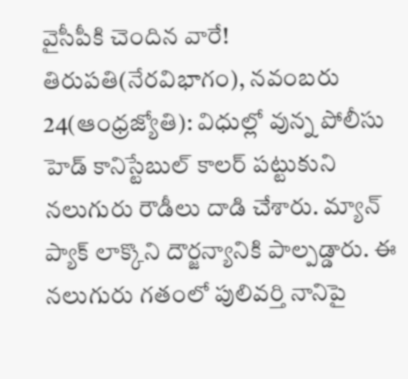వైసీపీకి చెందిన వారే!
తిరుపతి(నేరవిభాగం), నవంబరు 24(ఆంధ్రజ్యోతి): విధుల్లో వున్న పోలీసు హెడ్ కానిస్టేబుల్ కాలర్ పట్టుకుని నలుగురు రౌడీలు దాడి చేశారు. మ్యాన్ ప్యాక్ లాక్కొని దౌర్జన్యానికి పాల్పడ్డారు. ఈ నలుగురు గతంలో పులివర్తి నానిపై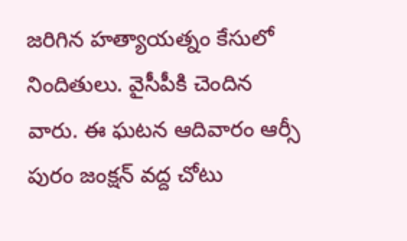జరిగిన హత్యాయత్నం కేసులో నిందితులు. వైసీపీకి చెందిన వారు. ఈ ఘటన ఆదివారం ఆర్సీ పురం జంక్షన్ వద్ద చోటు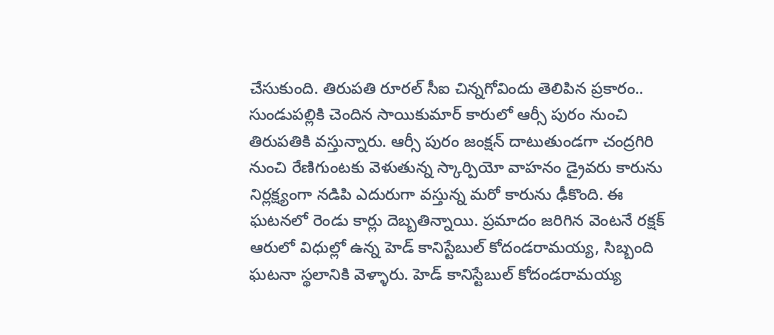చేసుకుంది. తిరుపతి రూరల్ సీఐ చిన్నగోవిందు తెలిపిన ప్రకారం.. సుండుపల్లికి చెందిన సాయికుమార్ కారులో ఆర్సీ పురం నుంచి తిరుపతికి వస్తున్నారు. ఆర్సీ పురం జంక్షన్ దాటుతుండగా చంద్రగిరి నుంచి రేణిగుంటకు వెళుతున్న స్కార్పియో వాహనం డ్రైవరు కారును నిర్లక్ష్యంగా నడిపి ఎదురుగా వస్తున్న మరో కారును ఢీకొంది. ఈ ఘటనలో రెండు కార్లు దెబ్బతిన్నాయి. ప్రమాదం జరిగిన వెంటనే రక్షక్ ఆరులో విధుల్లో ఉన్న హెడ్ కానిస్టేబుల్ కోదండరామయ్య, సిబ్బంది ఘటనా స్థలానికి వెళ్ళారు. హెడ్ కానిస్టేబుల్ కోదండరామయ్య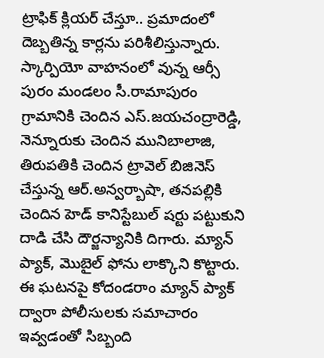ట్రాఫిక్ క్లియర్ చేస్తూ.. ప్రమాదంలో దెబ్బతిన్న కార్లను పరిశీలిస్తున్నారు. స్కార్పియో వాహనంలో వున్న ఆర్సీ పురం మండలం సీ.రామాపురం గ్రామానికి చెందిన ఎస్.జయచంద్రారెడ్డి, నెన్నూరుకు చెందిన మునిబాలాజి, తిరుపతికి చెందిన ట్రావెల్ బిజినెస్ చేస్తున్న ఆర్.అన్వర్బాషా, తనపల్లికి చెందిన హెడ్ కానిస్టేబుల్ షర్టు పట్టుకుని దాడి చేసి దౌర్జన్యానికి దిగారు. మ్యాన్ ప్యాక్, మొబైల్ ఫోను లాక్కొని కొట్టారు. ఈ ఘటనపై కోదండరాం మ్యాన్ ప్యాక్ ద్వారా పోలీసులకు సమాచారం ఇవ్వడంతో సిబ్బంది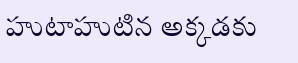హుటాహుటిన అక్కడకు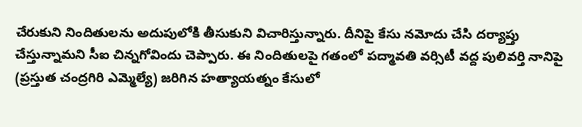చేరుకుని నిందితులను అదుపులోకి తీసుకుని విచారిస్తున్నారు. దీనిపై కేసు నమోదు చేసి దర్యాప్తు చేస్తున్నామని సీఐ చిన్నగోవిందు చెప్పారు. ఈ నిందితులపై గతంలో పద్మావతి వర్సిటీ వద్ద పులివర్తి నానిపై (ప్రస్తుత చంద్రగిరి ఎమ్మెల్యే) జరిగిన హత్యాయత్నం కేసులో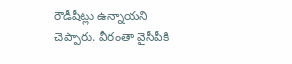రౌడీషీట్లు ఉన్నాయని చెప్పారు. వీరంతా వైసీపీకి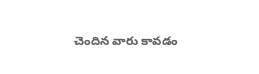చెందిన వారు కావడం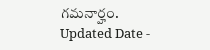గమనార్హం.
Updated Date -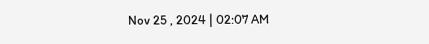Nov 25 , 2024 | 02:07 AM